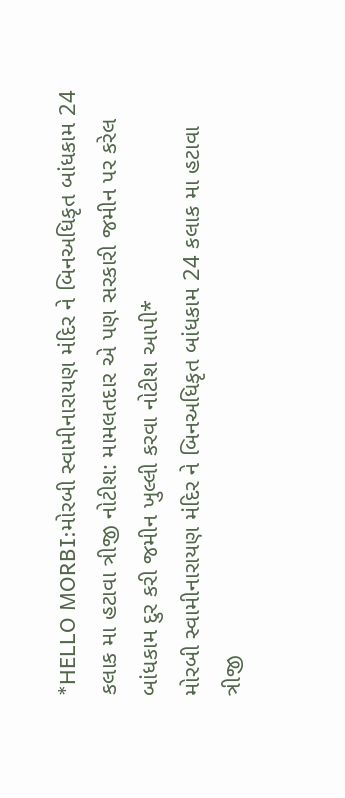*HELLO MORBI:મોરબી સ્વામીનારાયણ મંદિર ને બિનઅધિકૃત બાંધકામ 24 કલાક મા હટાવા ત્રીજી નોટીશ: મામલતદાર એ પણ સરકારી જમીન પર કરેલ બાંધકામ દુર કરી જમીન ખુલ્લી કરવા નોટીશ આપી*
મોરબી સ્વામીનારાયણ મંદિર ને બિનઅધિકૃત બાંધકામ 24 કલાક મા હટાવા ત્રીજી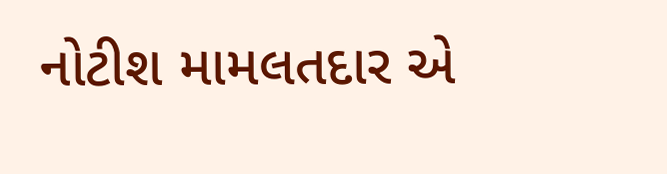નોટીશ મામલતદાર એ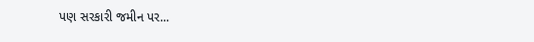પણ સરકારી જમીન પર...